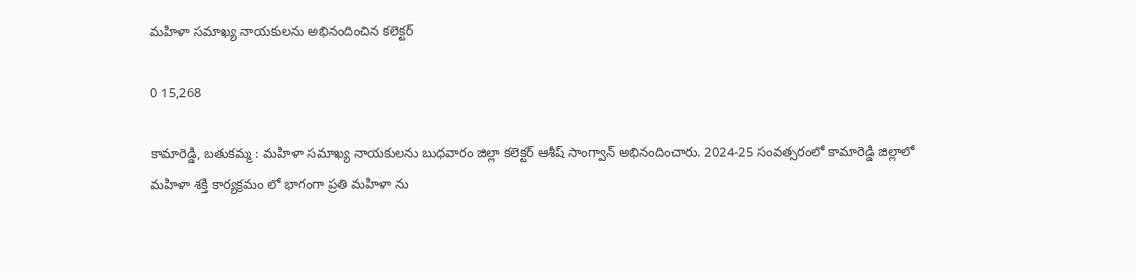మహిళా సమాఖ్య నాయకులను అభినందించిన కలెక్టర్

0 15,268

కామారెడ్డి, బతుకమ్మ : మహిళా సమాఖ్య నాయకులను బుధవారం జిల్లా కలెక్టర్ ఆశీష్ సాంగ్వాన్ అభినందించారు. 2024-25 సంవత్సరంలో కామారెడ్డి జిల్లాలో మహిళా శక్తి కార్యక్రమం లో భాగంగా ప్రతి మహిళా ను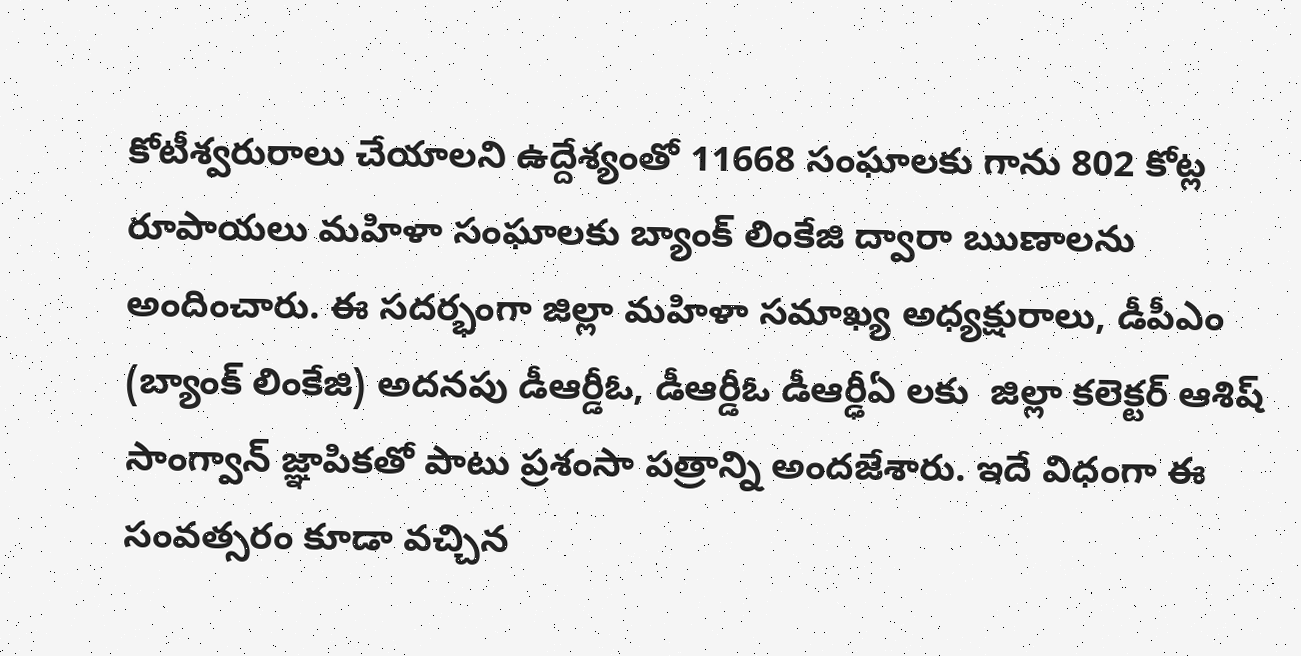కోటీశ్వరురాలు చేయాలని ఉద్దేశ్యంతో 11668 సంఘాలకు గాను 802 కోట్ల రూపాయలు మహిళా సంఘాలకు బ్యాంక్ లింకేజి ద్వారా ఋణాలను అందించారు. ఈ సదర్భంగా జిల్లా మహిళా సమాఖ్య అధ్యక్షురాలు, డీపీఎం (బ్యాంక్ లింకేజి) అదనపు డీఆర్డీఓ, డీఆర్డీఓ డీఆర్ఢీఏ లకు  జిల్లా కలెక్టర్ ఆశిష్ సాంగ్వాన్ జ్ఞాపికతో పాటు ప్రశంసా పత్రాన్ని అందజేశారు. ఇదే విధంగా ఈ సంవత్సరం కూడా వచ్చిన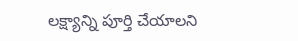లక్ష్యాన్ని పూర్తి చేయాలని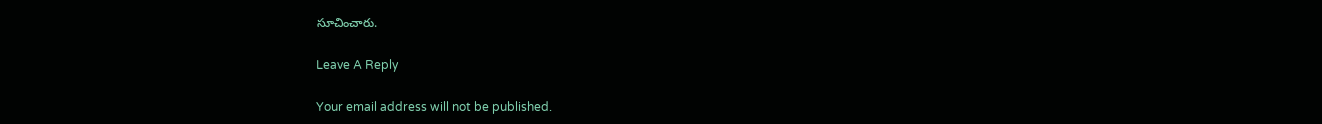సూచించారు.

Leave A Reply

Your email address will not be published.